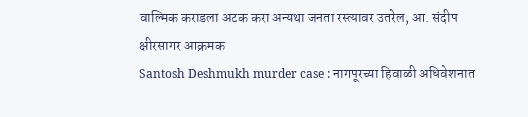वाल्मिक कराडला अटक करा अन्यथा जनता रस्त्यावर उतरेल, आ. संदीप क्षीरसागर आक्रमक
Santosh Deshmukh murder case : नागपूरच्या हिवाळी अधिवेशनात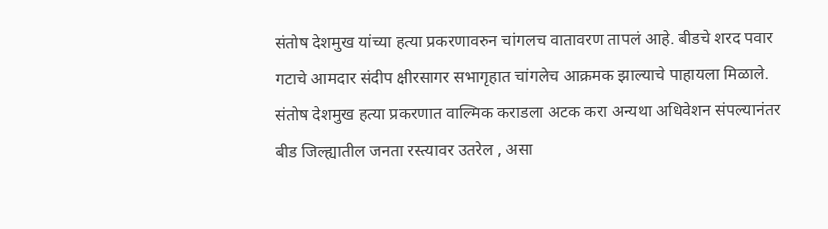संतोष देशमुख यांच्या हत्या प्रकरणावरुन चांगलच वातावरण तापलं आहे. बीडचे शरद पवार गटाचे आमदार संदीप क्षीरसागर सभागृहात चांगलेच आक्रमक झाल्याचे पाहायला मिळाले. संतोष देशमुख हत्या प्रकरणात वाल्मिक कराडला अटक करा अन्यथा अधिवेशन संपल्यानंतर बीड जिल्ह्यातील जनता रस्त्यावर उतरेल , असा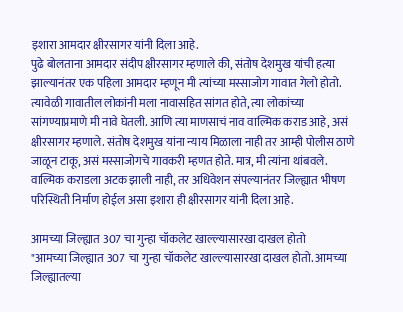इशारा आमदार क्षीरसागर यांनी दिला आहे.
पुढे बोलताना आमदार संदीप क्षीरसागर म्हणाले की, संतोष देशमुख यांची हत्या झाल्यानंतर एक पहिला आमदार म्हणून मी त्यांच्या मस्साजोग गावात गेलो होतो. त्यावेळी गावातील लोकांनी मला नावासहित सांगत होते, त्या लोकांच्या सांगण्याप्रमाणे मी नावे घेतली. आणि त्या माणसाचं नाव वाल्मिक कराड आहे, असं क्षीरसागर म्हणाले. संतोष देशमुख यांना न्याय मिळाला नाही तर आम्ही पोलीस ठाणे जाळून टाकू, असं मस्साजोगचे गावकरी म्हणत होते. मात्र, मी त्यांना थांबवले. वाल्मिक कराडला अटक झाली नाही, तर अधिवेशन संपल्यानंतर जिल्ह्यात भीषण परिस्थिती निर्माण होईल असा इशारा ही क्षीरसागर यांनी दिला आहे.

आमच्या जिल्ह्यात 307 चा गुन्हा चॉकलेट खाल्ल्यासारखा दाखल होतो
"आमच्या जिल्ह्यात 307 चा गुन्हा चॉकलेट खाल्ल्यासारखा दाखल होतो. आमच्या जिल्ह्यातल्या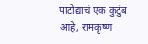पाटोद्याचं एक कुटुंब आहे, रामकृष्ण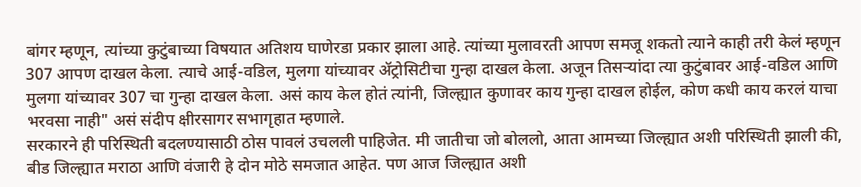बांगर म्हणून, त्यांच्या कुटुंबाच्या विषयात अतिशय घाणेरडा प्रकार झाला आहे. त्यांच्या मुलावरती आपण समजू शकतो त्याने काही तरी केलं म्हणून 307 आपण दाखल केला. त्याचे आई-वडिल, मुलगा यांच्यावर ॲट्रोसिटीचा गुन्हा दाखल केला. अजून तिसऱ्यांदा त्या कुटुंबावर आई-वडिल आणि मुलगा यांच्यावर 307 चा गुन्हा दाखल केला. असं काय केल होतं त्यांनी, जिल्ह्यात कुणावर काय गुन्हा दाखल होईल, कोण कधी काय करलं याचा भरवसा नाही" असं संदीप क्षीरसागर सभागृहात म्हणाले.
सरकारने ही परिस्थिती बदलण्यासाठी ठोस पावलं उचलली पाहिजेत. मी जातीचा जो बोललो, आता आमच्या जिल्ह्यात अशी परिस्थिती झाली की, बीड जिल्ह्यात मराठा आणि वंजारी हे दोन मोठे समजात आहेत. पण आज जिल्ह्यात अशी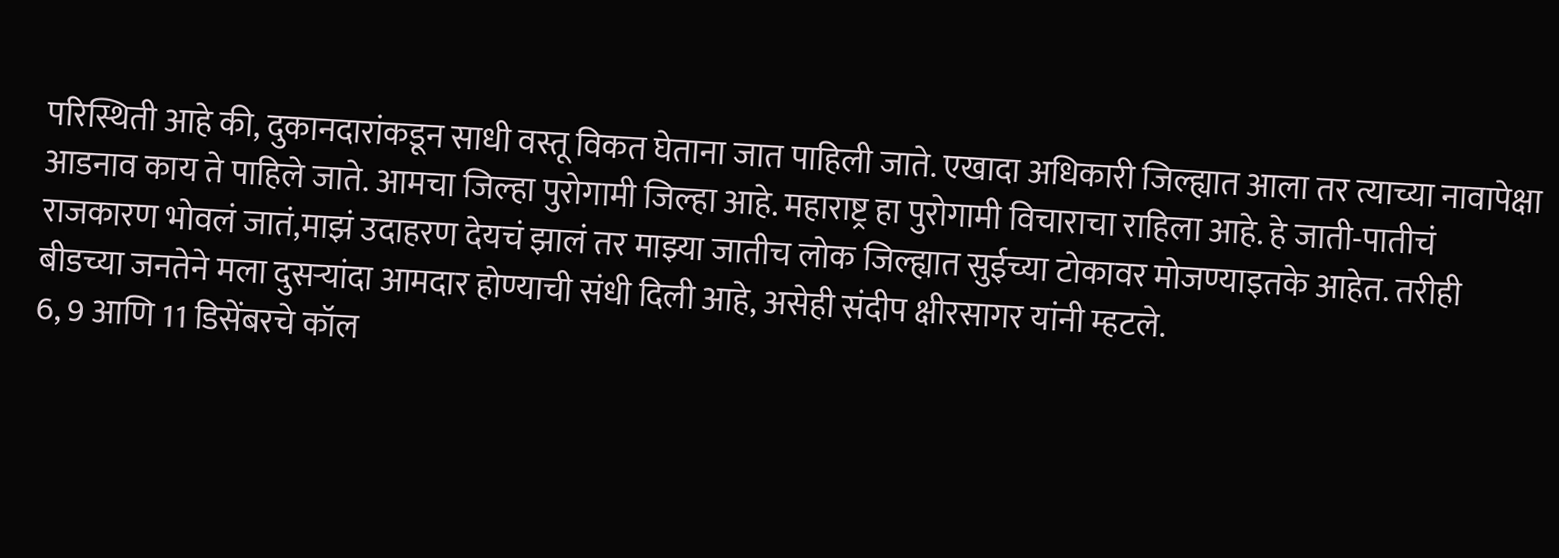परिस्थिती आहे की, दुकानदारांकडून साधी वस्तू विकत घेताना जात पाहिली जाते. एखादा अधिकारी जिल्ह्यात आला तर त्याच्या नावापेक्षा आडनाव काय ते पाहिले जाते. आमचा जिल्हा पुरोगामी जिल्हा आहे. महाराष्ट्र हा पुरोगामी विचाराचा राहिला आहे. हे जाती-पातीचं राजकारण भोवलं जातं,माझं उदाहरण देयचं झालं तर माझ्या जातीच लोक जिल्ह्यात सुईच्या टोकावर मोजण्याइतके आहेत. तरीही बीडच्या जनतेने मला दुसऱ्यांदा आमदार होण्याची संधी दिली आहे, असेही संदीप क्षीरसागर यांनी म्हटले.
6, 9 आणि 11 डिसेंबरचे कॉल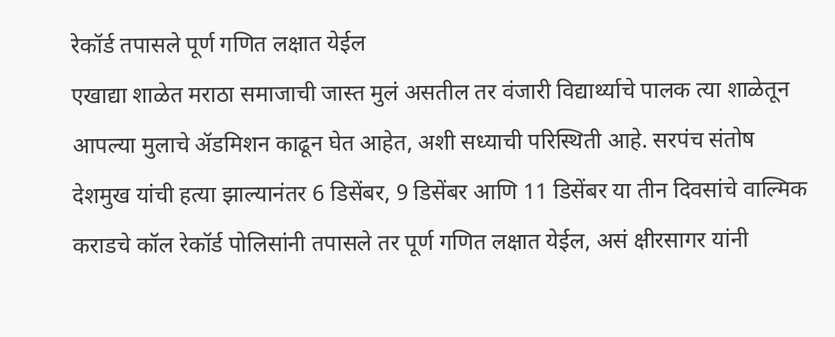रेकॉर्ड तपासले पूर्ण गणित लक्षात येईल
एखाद्या शाळेत मराठा समाजाची जास्त मुलं असतील तर वंजारी विद्यार्थ्याचे पालक त्या शाळेतून आपल्या मुलाचे ॲडमिशन काढून घेत आहेत, अशी सध्याची परिस्थिती आहे. सरपंच संतोष देशमुख यांची हत्या झाल्यानंतर 6 डिसेंबर, 9 डिसेंबर आणि 11 डिसेंबर या तीन दिवसांचे वाल्मिक कराडचे कॉल रेकॉर्ड पोलिसांनी तपासले तर पूर्ण गणित लक्षात येईल, असं क्षीरसागर यांनी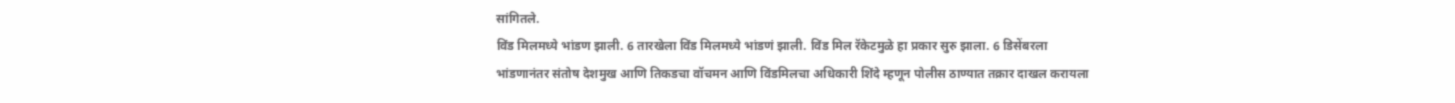सांगितले.
विंड मिलमध्ये भांडण झाली. 6 तारखेला विंड मिलमध्ये भांडणं झाली. विंड मिल रॅकेटमुळे हा प्रकार सुरु झाला. 6 डिसेंबरला भांडणानंतर संतोष देशमुख आणि तिकडचा वॉचमन आणि विंडमिलचा अधिकारी शिंदे म्हणून पोलीस ठाण्यात तक्रार दाखल करायला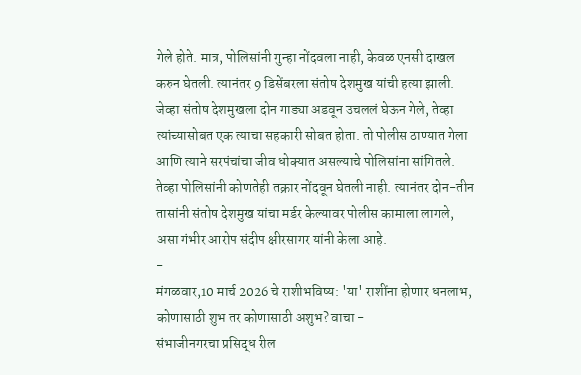गेले होते. मात्र, पोलिसांनी गुन्हा नोंदवला नाही, केवळ एनसी दाखल करुन घेतली. त्यानंतर 9 डिसेंबरला संतोष देशमुख यांची हत्या झाली.
जेव्हा संतोष देशमुखला दोन गाड्या अडवून उचललं घेऊन गेले, तेव्हा त्यांच्यासोबत एक त्याचा सहकारी सोबत होता. तो पोलीस ठाण्यात गेला आणि त्याने सरपंचांचा जीव धोक्यात असल्याचे पोलिसांना सांगितले. तेव्हा पोलिसांनी कोणतेही तक्रार नोंदवून घेतली नाही. त्यानंतर दोन-तीन तासांनी संतोष देशमुख यांचा मर्डर केल्यावर पोलीस कामाला लागले, असा गंभीर आरोप संदीप क्षीरसागर यांनी केला आहे.
-
मंगळवार,10 मार्च 2026 चे राशीभविष्य: 'या' राशींना होणार धनलाभ, कोणासाठी शुभ तर कोणासाठी अशुभ? वाचा -
संभाजीनगरचा प्रसिद्ध रील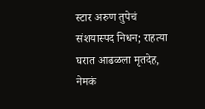स्टार अरुण तुपेचं संशयास्पद निधन; राहत्या घरात आढळला मृतदेह, नेमकं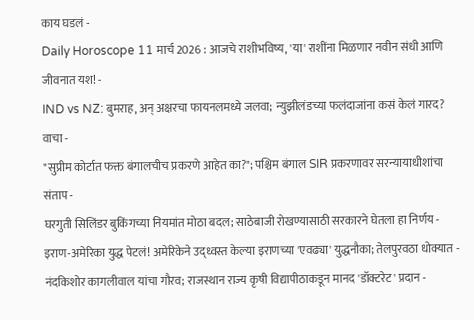काय घडलं -
Daily Horoscope 11 मार्च 2026 : आजचे राशीभविष्य, 'या' राशींना मिळणार नवीन संधी आणि जीवनात यश! -
IND vs NZ: बुमराह, अन् अक्षरचा फायनलमध्ये जलवा; न्युझीलंडच्या फलंदाजांना कसं केलं गारद? वाचा -
"सुप्रीम कोर्टात फक्त बंगालचीच प्रकरणे आहेत का?"; पश्चिम बंगाल SIR प्रकरणावर सरन्यायाधीशांचा संताप -
घरगुती सिलिंडर बुकिंगच्या नियमांत मोठा बदल; साठेबाजी रोखण्यासाठी सरकारने घेतला हा निर्णय -
इराण-अमेरिका युद्ध पेटलं! अमेरिकेने उद्ध्वस्त केल्या इराणच्या 'एवढ्या' युद्धनौका; तेलपुरवठा धोक्यात -
नंदकिशोर कागलीवाल यांचा गौरव; राजस्थान राज्य कृषी विद्यापीठाकडून मानद 'डॉक्टरेट' प्रदान -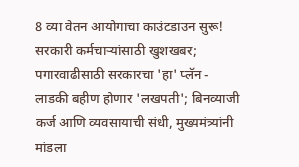8 व्या वेतन आयोगाचा काउंटडाउन सुरू! सरकारी कर्मचाऱ्यांसाठी खुशखबर; पगारवाढीसाठी सरकारचा 'हा' प्लॅन -
लाडकी बहीण होणार 'लखपती'; बिनव्याजी कर्ज आणि व्यवसायाची संधी, मुख्यमंत्र्यांनी मांडला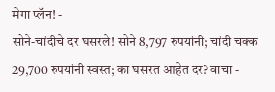मेगा प्लॅन! -
सोने-चांदीचे दर घसरले! सोने 8,797 रुपयांनी; चांदी चक्क 29,700 रुपयांनी स्वस्त; का घसरत आहेत दर? वाचा -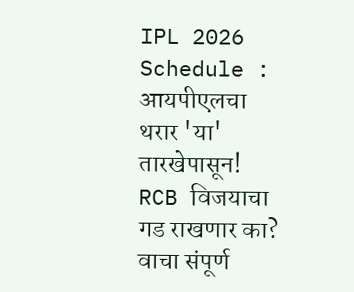IPL 2026 Schedule : आयपीएलचा थरार 'या' तारखेपासून! RCB विजयाचा गड राखणार का? वाचा संपूर्ण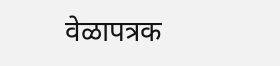वेळापत्रक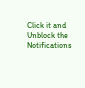Click it and Unblock the Notifications